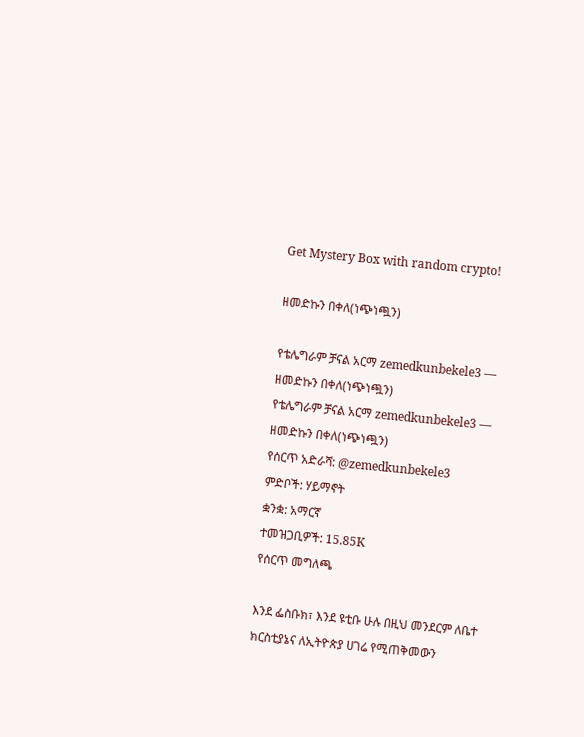Get Mystery Box with random crypto!

ዘመድኩን በቀለ(ነጭነጯን)

የቴሌግራም ቻናል አርማ zemedkunbekele3 — ዘመድኩን በቀለ(ነጭነጯን)
የቴሌግራም ቻናል አርማ zemedkunbekele3 — ዘመድኩን በቀለ(ነጭነጯን)
የሰርጥ አድራሻ: @zemedkunbekele3
ምድቦች: ሃይማኖት
ቋንቋ: አማርኛ
ተመዝጋቢዎች: 15.85K
የሰርጥ መግለጫ

እንደ ፌስቡክ፣ እንደ ዩቲቡ ሁሉ በዚህ መንደርም ለቤተ ክርስቲያኔና ለኢትዮጵያ ሀገሬ የሚጠቅመውን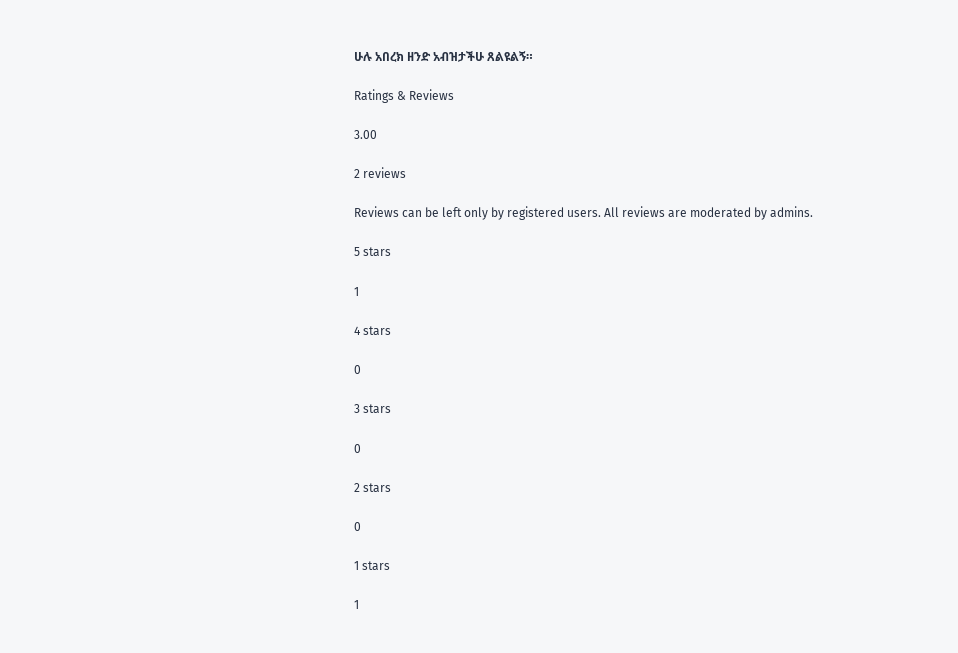ሁሉ አበረክ ዘንድ አብዝታችሁ ጸልዩልኝ።

Ratings & Reviews

3.00

2 reviews

Reviews can be left only by registered users. All reviews are moderated by admins.

5 stars

1

4 stars

0

3 stars

0

2 stars

0

1 stars

1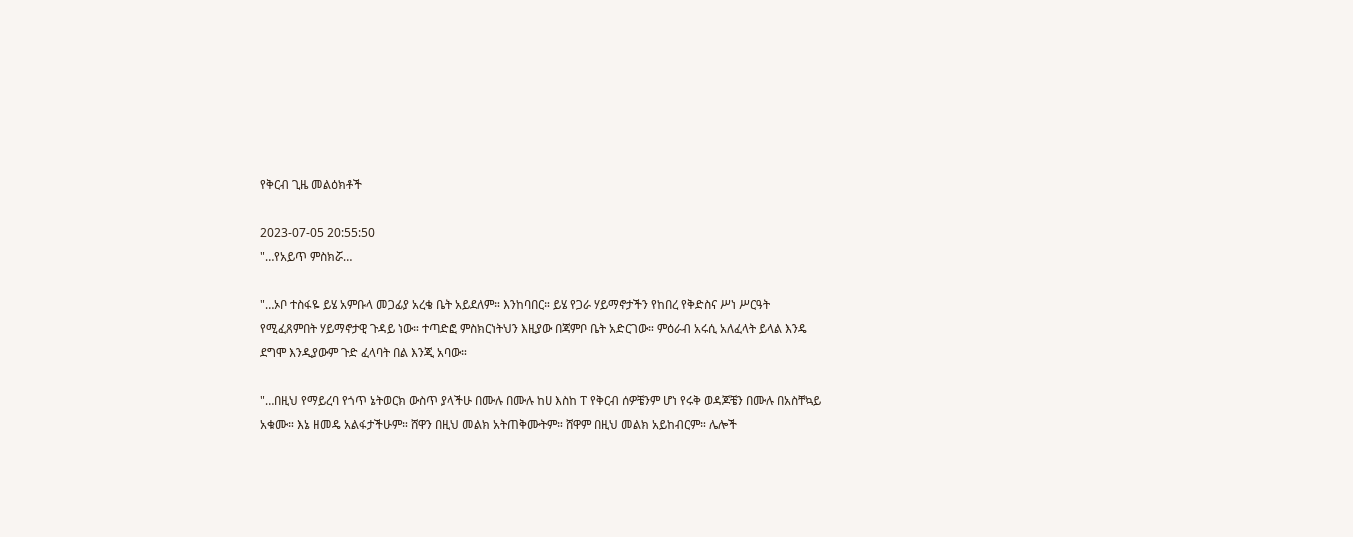የቅርብ ጊዜ መልዕክቶች

2023-07-05 20:55:50
"…የአይጥ ምስክሯ…

"…ኦቦ ተስፋዬ ይሄ አምቡላ መጋፊያ አረቄ ቤት አይደለም። እንከባበር። ይሄ የጋራ ሃይማኖታችን የከበረ የቅድስና ሥነ ሥርዓት የሚፈጸምበት ሃይማኖታዊ ጉዳይ ነው። ተጣድፎ ምስክርነትህን እዚያው በጃምቦ ቤት አድርገው። ምዕራብ አሩሲ አለፈላት ይላል እንዴ ደግሞ እንዲያውም ጉድ ፈላባት በል እንጂ አባው።

"…በዚህ የማይረባ የጎጥ ኔትወርክ ውስጥ ያላችሁ በሙሉ በሙሉ ከሀ እስከ ፐ የቅርብ ሰዎቼንም ሆነ የሩቅ ወዳጆቼን በሙሉ በአስቸኳይ አቁሙ። እኔ ዘመዴ አልፋታችሁም። ሸዋን በዚህ መልክ አትጠቅሙትም። ሸዋም በዚህ መልክ አይከብርም። ሌሎች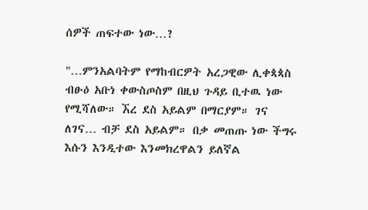ሰዎች ጠፍተው ነው…?

"…ምንአልባትም የማከብርዎት አረጋዊው ሊቀጳጳስ ብፁዕ አቡነ ቀውስጦስም በዚህ ጉዳይ ቢተዉ ነው የሚሻለው። ኧረ ደስ አይልም በማርያም። ገና ለገና… ብቻ ደስ አይልም። በቃ መጠጡ ነው ችግሩ እሱን እንዲተው እንመክረዋልን ይለኛል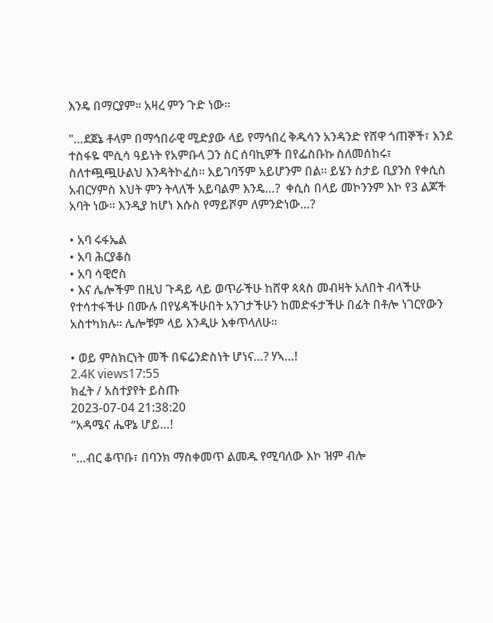እንዴ በማርያም። አዛረ ምን ጉድ ነው።

"…ደጀኔ ቶላም በማኅበራዊ ሚድያው ላይ የማኅበረ ቅዱሳን አንዳንድ የሸዋ ጎጠኞች፣ እንደ ተስፋዬ ሞሲሳ ዓይነት የአምቡላ ጋን ስር ሰባኪዎች በየፌስቡኩ ስለመሰከሩ፣ ስለተጯጯሁልህ እንዳትኮፈስ። አይገባኝም አይሆንም በል። ይሄን ስታይ ቢያንስ የቀሲስ አብርሃምስ እህት ምን ትላለች አይባልም እንዴ…?  ቀሲስ በላይ መኮንንም እኮ የ3 ልጆች አባት ነው። እንዲያ ከሆነ እሱስ የማይሾም ለምንድነው…?

• አባ ሩፋኤል
• አባ ሕርያቆስ
• አባ ሳዊሮስ
• እና ሌሎችም በዚህ ጉዳይ ላይ ወጥራችሁ ከሸዋ ጳጳስ መብዛት አለበት ብላችሁ የተሳተፋችሁ በሙሉ በየሄዳችሁበት አንገታችሁን ከመድፋታችሁ በፊት በቶሎ ነገርየውን አስተካክሉ። ሌሎቹም ላይ እንዲሁ እቀጥላለሁ።

• ወይ ምስክርነት መች በፍሬንድስነት ሆነና…? ሃኣ…!
2.4K views17:55
ክፈት / አስተያየት ይስጡ
2023-07-04 21:38:20
“አዳሜና ሔዋኔ ሆይ…!

"…ብር ቆጥቡ፣ በባንክ ማስቀመጥ ልመዱ የሚባለው እኮ ዝም ብሎ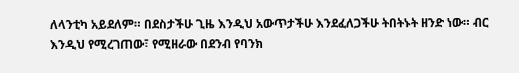ለላንቲካ አይደለም። በደስታችሁ ጊዜ እንዲህ አውጥታችሁ እንደፈለጋችሁ ትበትኑት ዘንድ ነው። ብር እንዲህ የሚረገጠው፣ የሚዘራው በደንብ የባንክ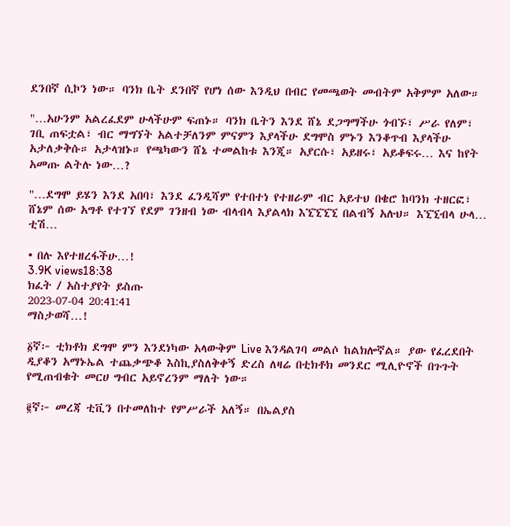ደንበኛ ሲኮን ነው። ባንክ ቤት ደንበኛ የሆነ ሰው እንዲህ በብር የመጫወት መብትም አቅምም አለው።

"…አሁንም አልረፈደም ሁላችሁም ፍጠኑ። ባንክ ቤትን እንደ ሸኔ ደጋግማችሁ ጎብኙ፣ ሥራ የለም፣ ገቢ ጠፍቷል፣ ብር ማግኘት አልተቻለንም ምናምን እያላችሁ ደግሞስ ምኑን እንቆጥብ እያላችሁ አታለቃቅሱ። አታላዝኑ። የጫካውን ሸኔ ተመልከቱ እንጂ። አያርሱ፣ አይዘሩ፣ አይቆፍሩ… እና ከየት አመጡ ልትሉ ነው…?

"…ደግሞ ይሄን እንደ አበባ፣ እንደ ፈንዲሻም የተበተነ የተዘራም ብር አይተህ በቄሮ ከባንክ ተዘርፎ፣ ሸኔም ሰው አግቶ የተገኘ የደም ገንዘብ ነው ብላብላ እያልላክ እኚኚኚኚ በልብኝ አሉህ። እኚኚብላ ሁላ… ቲሽ…

• በሉ እየተዘረፋችሁ…!
3.9K views18:38
ክፈት / አስተያየት ይስጡ
2023-07-04 20:41:41
ማስታወሻ…!

፩ኛ፦ ቲክቶክ ደግሞ ምን እንደነካው አላውቅም Live እንዳልገባ መልሶ ከልክሎኛል። ያው የፈረደበት ዲያቆን አማኑኤል ተጨቃጭቆ እስኪያስለቅቀኝ ድረስ ለዛሬ በቲክቶክ መንደር ሚሊዮኖች በጉጉት የሚጠብቁት መርሀ ግብር አይኖረንም ማለት ነው።

፪ኛ፦ መረጃ ቲቪን በተመለከተ የምሥራች አለኝ። በኤልያስ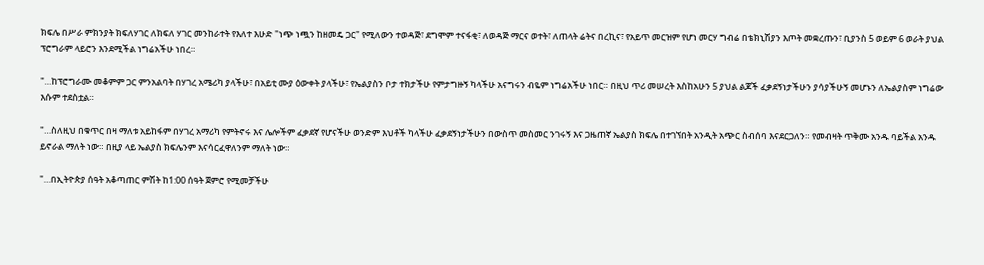ክፍሌ በሥራ ምክንያት ክፍለሃገር ለክፍለ ሃገር መንከራተት የእለተ እሁድ "ነጭ ነጯን ከዘመዴ ጋር" የሚለውን ተወዳጅ፣ ደግሞም ተናፋቂ፣ ለወዳጅ ማርና ወተት፣ ለጠላት ሬትና በረኪና፣ የአይጥ መርዝም የሆነ መርሃ ግብሬ በቴክኒሽያን እጦት መቋረጡን፣ ቢያንስ 5 ወይም 6 ወራት ያህል ፕሮግራም ላይሮን እንደሚችል ነግሬአችሁ ነበረ።

"…ከፕሮግራሙ መቆምም ጋር ምንአልባት በሃገረ አሜሪካ ያላችሁ፣ በአይቲ ሙያ ዕውቀት ያላችሁ፣ የኤልያስን ቦታ ተክታችሁ የምታግዙኝ ካላችሁ አናግሩን ብዬም ነግሬአችሁ ነበር። በዚህ ጥሪ መሠረት እስከአሁን 5 ያህል ልጆች ፈቃደኝነታችሁን ያሳያችሁኝ መሆኑን ለኤልያስም ነግሬው እሱም ተደስቷል።

"…ስለዚህ በቁጥር በዛ ማለቱ አይከፋም በሃገረ አማሪካ የምትኖሩ እና ሌሎችም ፈቃደኛ የሆናችሁ ወንድም እህቶች ካላችሁ ፈቃደኝነታችሁን በውስጥ መስመር ንገሩኝ እና ጋዜጠኛ ኤልያስ ክፍሌ በተገኘበት አንዲት አጭር ስብሰባ እናደርጋለን። የመብዛት ጥቅሙ አንዱ ባይችል አንዱ ይኖራል ማለት ነው። በዚያ ላይ ኤልያስ ክፍሌንም እናሳርፈዋለንም ማለት ነው።

"…በኢትዮጵያ ሰዓት አቆጣጠር ምሽት ከ1:00 ሰዓት ጀምሮ የሚመቻችሁ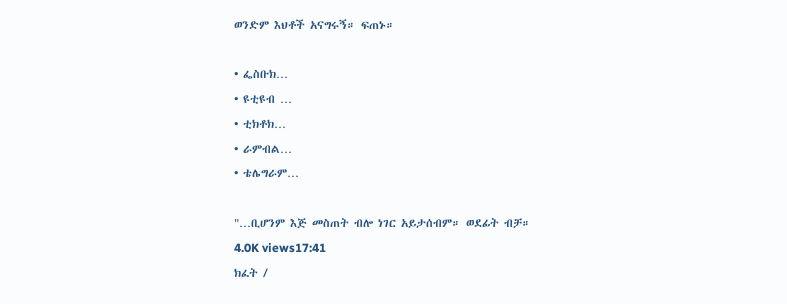ወንድም እህቶች አናግሩኝ። ፍጠኑ።

• ፌስቡክ…
• ዩቲዩብ …
• ቲክቶክ…
• ራምብል…
• ቴሌግራም…

"…ቢሆንም እጅ መስጠት ብሎ ነገር አይታሰብም። ወደፊት ብቻ።
4.0K views17:41
ክፈት /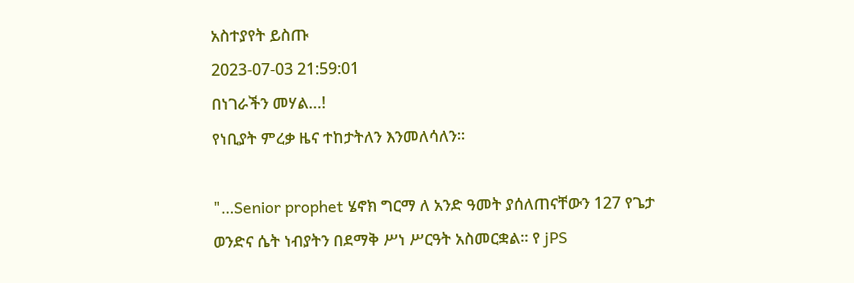አስተያየት ይስጡ
2023-07-03 21:59:01
በነገራችን መሃል…!
የነቢያት ምረቃ ዜና ተከታትለን እንመለሳለን።

"…Senior prophet ሄኖክ ግርማ ለ አንድ ዓመት ያሰለጠናቸውን 127 የጌታ ወንድና ሴት ነብያትን በደማቅ ሥነ ሥርዓት አስመርቋል። የ jPS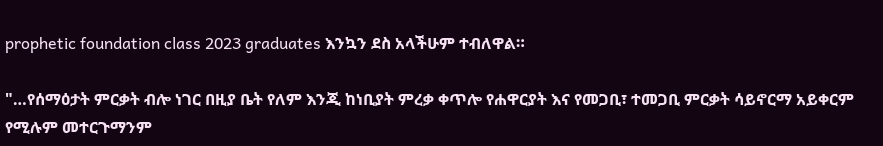prophetic foundation class 2023 graduates እንኳን ደስ አላችሁም ተብለዋል።

"…የሰማዕታት ምርቃት ብሎ ነገር በዚያ ቤት የለም እንጂ ከነቢያት ምረቃ ቀጥሎ የሐዋርያት እና የመጋቢ፣ ተመጋቢ ምርቃት ሳይኖርማ አይቀርም የሚሉም መተርጉማንም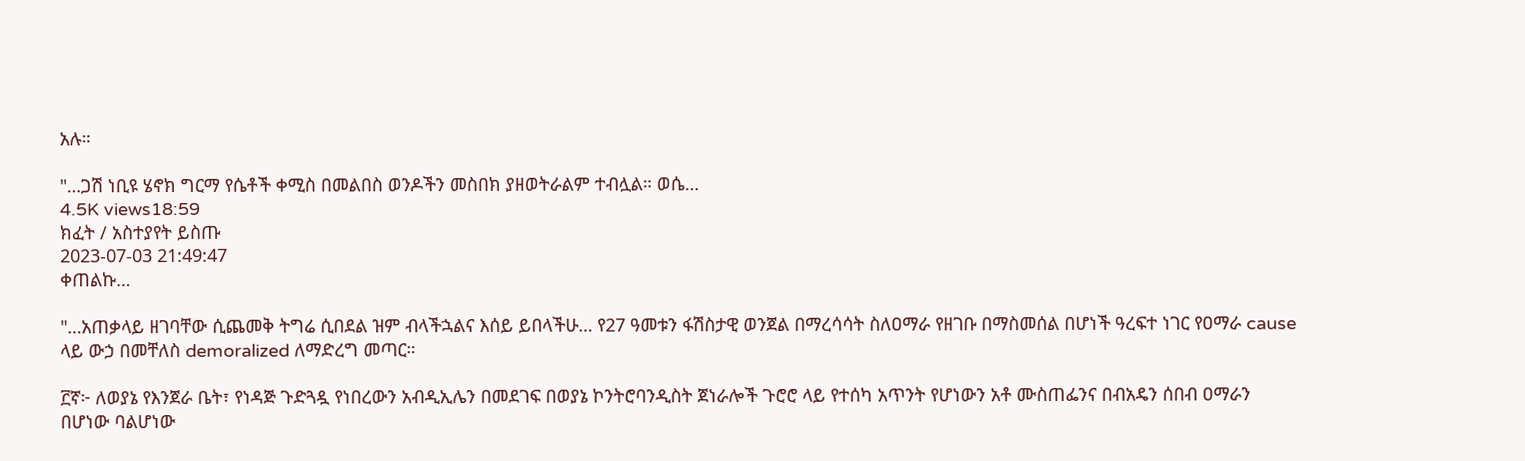አሉ።

"…ጋሽ ነቢዩ ሄኖክ ግርማ የሴቶች ቀሚስ በመልበስ ወንዶችን መስበክ ያዘወትራልም ተብሏል። ወሴ…
4.5K views18:59
ክፈት / አስተያየት ይስጡ
2023-07-03 21:49:47
ቀጠልኩ…

"…አጠቃላይ ዘገባቸው ሲጨመቅ ትግሬ ሲበደል ዝም ብላችኋልና እሰይ ይበላችሁ… የ27 ዓመቱን ፋሽስታዊ ወንጀል በማረሳሳት ስለዐማራ የዘገቡ በማስመሰል በሆነች ዓረፍተ ነገር የዐማራ cause ላይ ውኃ በመቸለስ demoralized ለማድረግ መጣር።

፫ኛ፦ ለወያኔ የእንጀራ ቤት፣ የነዳጅ ጉድጓዷ የነበረውን አብዲኢሌን በመደገፍ በወያኔ ኮንትሮባንዲስት ጀነራሎች ጉሮሮ ላይ የተሰካ አጥንት የሆነውን አቶ ሙስጠፌንና በብአዴን ሰበብ ዐማራን በሆነው ባልሆነው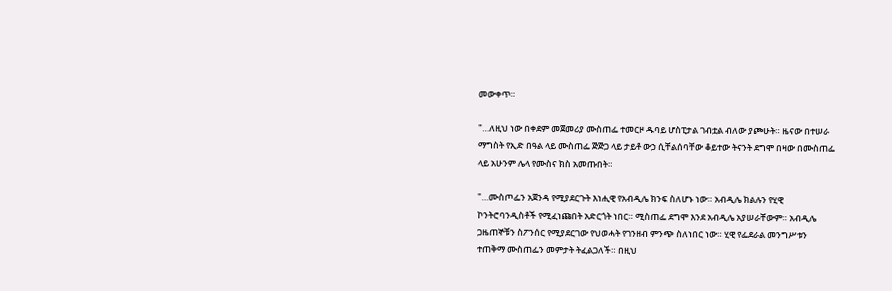መውቀጥ።

"…ለዚህ ነው በቀደም መጀመሪያ ሙስጠፌ ተመርዞ ዱባይ ሆስፒታል ገብቷል ብለው ያጮሁት። ዜናው በተሠራ ማግስት የኢድ በዓል ላይ ሙስጠፌ ጅጅጋ ላይ ታይቶ ውኃ ሲቸልሰባቸው ቆይተው ትናንት ደግሞ በዛው በሙስጠፌ ላይ አሁንም ሌላ የሙስና ክስ አመጡበት።

"…ሙስጦፌን አጀንዳ የሚያደርጉት እነሒዊ የአብዲሌ ክንፍ ስለሆኑ ነው። አብዲሌ ክልሉን የሂዊ ኮንትሮባንዲስቶች የሚፈነጩበት አድርጎት ነበር። ሚስጠፌ ደግሞ እንደ አብዲሌ አያሠራቸውም። አብዲሌ ጋዜጠኞቹን ስፖንሰር የሚያደርገው የህወሓት የገንዘብ ምንጭ ስለነበር ነው። ሂዊ የፌደራል መንግሥቱን ተጠቅማ ሙስጠፌን መምታት ትፈልጋለች። በዚህ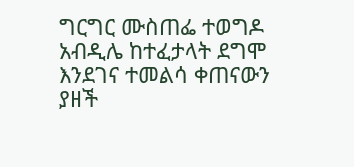ግርግር ሙስጠፌ ተወግዶ አብዲሌ ከተፈታላት ደግሞ እንደገና ተመልሳ ቀጠናውን ያዘች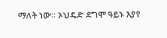ማለት ነው። ኦህዴድ ደግሞ ዓይኑ እያየ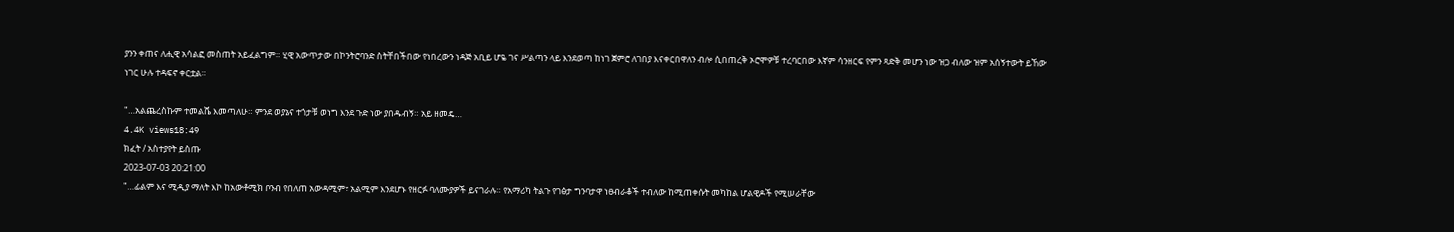ያንን ቀጠና ለሒዊ አሳልፎ መስጠት አይፈልግም። ሂዊ አውጥታው በኮንትሮባንድ ስትቸበችበው የነበረውን ነዳጅ አቢይ ሆዬ ገና ሥልጣን ላይ እንደወጣ ከነገ ጀምሮ ለገበያ እናቀርበዋለን ብሎ ሲበጠረቅ ኦሮሞዎቹ ተረባርበው እኛም ሳንዘርፍ የምን ጻድቅ መሆን ነው ዝጋ ብለው ዝም አሰኝተውት ይኸው ነገር ሁሉ ተዳፍኖ ቀርቷል።

"…አልጨረስኩም ተመልሼ እመጣለሁ። ምንደ ወያኔና ተጎታቹ ወነግ እንደ ጉድ ነው ያበዱብኝ። አይ ዘመዴ…
4.4K views18:49
ክፈት / አስተያየት ይስጡ
2023-07-03 20:21:00
"…ፊልም እና ሚዲያ ማለት እኮ ከአውቶሚክ ቦንብ የበለጠ አውዳሚም፣ አልሚም እንደሆኑ የዘርፉ ባለሙያዎች ይናገራሉ። የአማሪካ ትልጉ የገፅታ ግንባታዋ ነፀብራቆች ተብለው ከሚጠቀሱት መካከል ሆልዊዶች የሚሠራቸው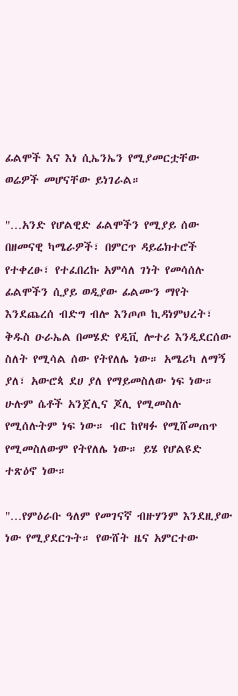ፊልሞች እና እነ ሲኤንኤን የሚያመርቷቸው ወሬዎች መሆናቸው ይነገራል።

"…አንድ የሆልዊድ ፊልሞችን የሚያይ ሰው በዘመናዊ ካሜራዎች፣ በምርጥ ዳይሬክተሮች የተቀረፁ፣ የተፈበረኩ አምሳለ ገነት የመሳሰሉ ፊልሞችን ሲያይ ወዲያው ፊልሙን ማየት እንደጨረሰ ብድግ ብሎ እንጦጦ ኪዳነምህረት፣ ቅዱስ ዑራኤል በመሄድ የዲቪ ሎተሪ እንዲደርሰው ስለት የሚሳል ሰው የትየለሌ ነው። አሜሪካ ለማኝ ያለ፣ አውሮጳ ደሀ ያለ የማይመስለው ነፍ ነው። ሁሉም ሴቶች አንጀሊና ጆሊ የሚመስሉ የሚሰሉትም ነፍ ነው። ብር ከየዛፉ የሚሸመጠጥ የሚመስለውም የትየለሌ ነው። ይሄ የሆልዩድ ተጽዕኖ ነው።

"…የምዕራቡ ዓለም የመገናኛ ብዙሃንም እንደዚያው ነው የሚያደርጉት። የውሸት ዜና አምርተው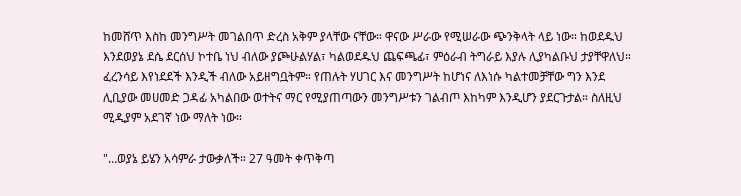ከመሸጥ እስከ መንግሥት መገልበጥ ድረስ አቅም ያላቸው ናቸው። ዋናው ሥራው የሚሠራው ጭንቅላት ላይ ነው። ከወደዱህ እንደወያኔ ደሴ ደርሰህ ኮተቤ ነህ ብለው ያጮሁልሃል፣ ካልወደዱህ ጨፍጫፊ፣ ምዕራብ ትግራይ እያሉ ሊያካልቡህ ታያቸዋለህ። ፈረንሳይ እየነደደች እንዲች ብለው አይዘግቧትም። የጠሉት ሃሀገር እና መንግሥት ከሆነና ለእነሱ ካልተመቻቸው ግን እንደ ሊቢያው መሀመድ ጋዳፊ አካልበው ወተትና ማር የሚያጠጣውን መንግሥቱን ገልብጦ እከካም እንዲሆን ያደርጉታል። ስለዚህ ሚዲያም አደገኛ ነው ማለት ነው።

"…ወያኔ ይሄን አሳምራ ታውቃለች። 27 ዓመት ቀጥቅጣ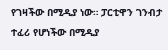የገዛችው በሚዲያ ነው። ፓርቲዋን ገንብታ ተፈሪ የሆነችው በሚዲያ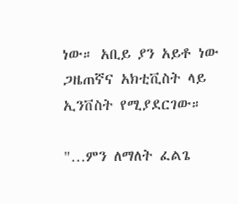ነው። አቢይ ያን አይቶ ነው ጋዜጠኛና አክቲቪስት ላይ ኢንቨስት የሚያደርገው።

"…ምን ለማለት ፈልጌ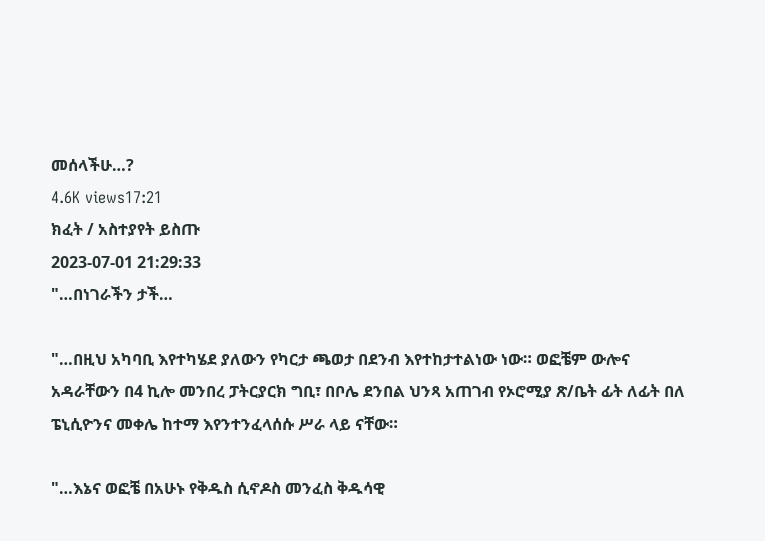መሰላችሁ…?
4.6K views17:21
ክፈት / አስተያየት ይስጡ
2023-07-01 21:29:33
"…በነገራችን ታች…

"…በዚህ አካባቢ እየተካሄደ ያለውን የካርታ ጫወታ በደንብ እየተከታተልነው ነው። ወፎቼም ውሎና አዳራቸውን በ4 ኪሎ መንበረ ፓትርያርክ ግቢ፣ በቦሌ ደንበል ህንጻ አጠገብ የኦሮሚያ ጽ/ቤት ፊት ለፊት በለ ፔኒሲዮንና መቀሌ ከተማ እየንተንፈላሰሱ ሥራ ላይ ናቸው።

"…እኔና ወፎቼ በአሁኑ የቅዱስ ሲኖዶስ መንፈስ ቅዱሳዊ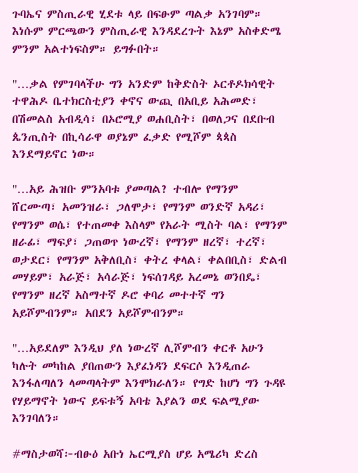ጉባኤና ምስጢራዊ ሂደቱ ላይ በፍፁም ጣልቃ አንገባም። እነሱም ምርጫውን ምስጢራዊ እንዳደረጉት እኔም አስቀድሜ ምንም አልተነፍስም። ይግፉበት።

"…ቃል የምገባላችሁ ግን አንድም ከቅድስት ኦርቶዶክሳዊት ተዋሕዶ ቤተክርስቲያን ቀኖና ውጪ በአቢይ አሕመድ፣ በሽመልስ አብዲሳ፣ በኦሮሚያ ወሐቢስት፣ በወለጋና በደቡብ ጴንጢስት በኪሳራዋ ወያኔም ፈቃድ የሚሾም ጳጳስ እንደማይኖር ነው።

"…አይ ሕዝቡ ምንአባቱ ያመጣል? ተብሎ የማንም ሸርሙጣ፣ አመንዝራ፣ ጋለሞታ፣ የማንም ወንድኛ አዳሪ፣ የማንም ወሴ፣ የተጠመቀ እስላም የአራት ሚስት ባል፣ የማንም ዘራፊ፣ ማፍያ፣ ጋጠወጥ ነውረኛ፣ የማንም ዘረኛ፣ ተረኛ፣ ወታደር፣ የማንም አቅለቢስ፣ ቀትረ ቀላል፣ ቀልበቢስ፣ ድልብ መሃይም፣ አራጅ፣ አሳራጅ፣ ነፍሰገዳይ አረመኔ ወንበዴ፣ የማንም ዘረኛ አስማተኛ ዶሮ ቀባሪ መተተኛ ግን አይሾምብንም። አበደን አይሾምብንም።

"…አይደለም እንዲህ ያለ ነውረኛ ሊሾምብን ቀርቶ አሁን ካሉት መካከል ያበጠውን እያፈነዳን ደፍርሶ እንዲጠራ እንፋለጣለን ላመጣላትም እንሞክራለን። የግድ ከሆነ ግን ጉዳዩ የሃይማኖት ነውና ይፍቱኝ አባቴ እያልን ወደ ፍልሚያው እንገባለን።

#ማስታወሻ፦ብፁዕ አቡነ ኤርሚያስ ሆይ አሜሪካ ድረስ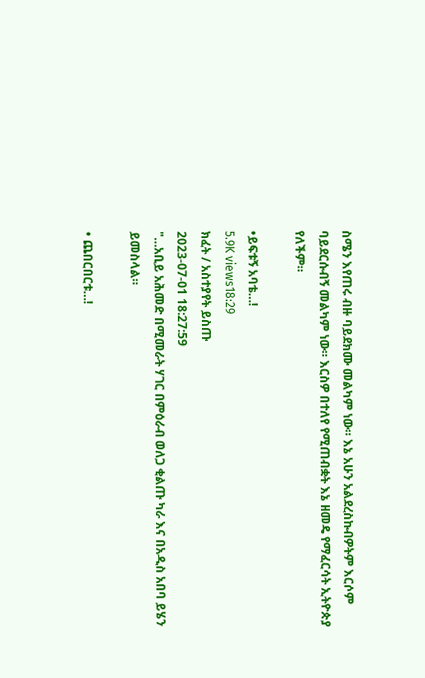ስሜን እየጠሩ ብዙ ባይደክሙ መልካም ነው። እኔ አሁን አልደረስኩብዎትም እርሶም ባይደርሱብኝ መልካም ነው። እርስዎ በተለየ የሚጠብቋት እኔ ዘመዴ የማፈርሳት ኢትዮጵያ የለችም።

•ይፍቱኝ አባቴ…!
5.9K views18:29
ክፈት / አስተያየት ይስጡ
2023-07-01 18:27:59
"…አቢይ አሕመድ በሚመራት ሃገር በምዕራብ ወለጋ ቂልጡ ካራ እና በአዲስ አበባ ይሄን ይመስላል።

• ጨበርበርቱ…!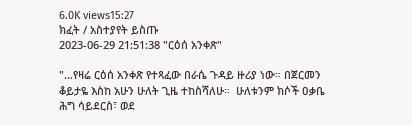6.0K views15:27
ክፈት / አስተያየት ይስጡ
2023-06-29 21:51:38 "ርዕሰ አንቀጽ"

"…የዛሬ ርዕሰ አንቀጽ የተጻፈው በራሴ ጉዳይ ዙሪያ ነው። በጀርመን ቆይታዬ እስከ አሁን ሁለት ጊዜ ተከስሻለሁ።  ሁለቱንም ክሶች ዐቃቤ ሕግ ሳይደርስ፣ ወደ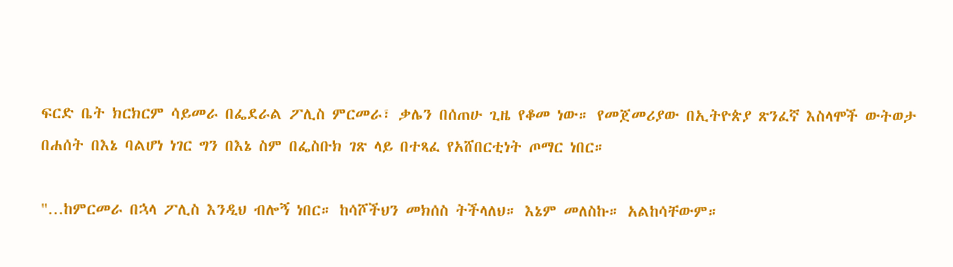ፍርድ ቤት ክርክርም ሳይመራ በፌደራል ፖሊስ ምርመራ፣ ቃሌን በሰጠሁ ጊዜ የቆመ ነው። የመጀመሪያው በኢትዮጵያ ጽንፈኛ እስላሞች ውትወታ በሐሰት በእኔ ባልሆነ ነገር ግን በእኔ ስም በፌስቡክ ገጽ ላይ በተጻፈ የአሸበርቲነት ጦማር ነበር።

"…ከምርመራ በኋላ ፖሊስ እንዲህ ብሎኝ ነበር። ከሳሾችህን መክሰስ ትችላለህ። እኔም መለስኩ። አልከሳቸውም።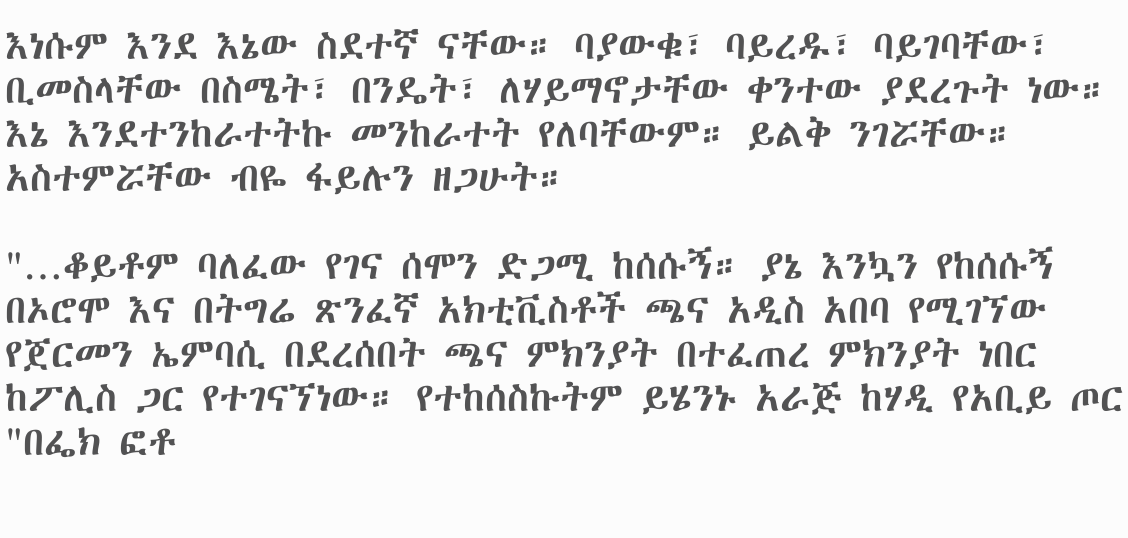እነሱም እንደ እኔው ስደተኛ ናቸው። ባያውቁ፣ ባይረዱ፣ ባይገባቸው፣ ቢመስላቸው በስሜት፣ በንዴት፣ ለሃይማኖታቸው ቀንተው ያደረጉት ነው። እኔ እንደተንከራተትኩ መንከራተት የለባቸውም። ይልቅ ንገሯቸው። አስተምሯቸው ብዬ ፋይሉን ዘጋሁት።

"…ቆይቶም ባለፈው የገና ሰሞን ድጋሚ ከሰሱኝ። ያኔ እንኳን የከሰሱኝ በኦሮሞ እና በትግሬ ጽንፈኛ አክቲቪስቶች ጫና አዲስ አበባ የሚገኘው የጀርመን ኤምባሲ በደረሰበት ጫና ምክንያት በተፈጠረ ምክንያት ነበር ከፖሊስ ጋር የተገናኘነው። የተከሰስኩትም ይሄንኑ አራጅ ከሃዲ የአቢይ ጦር "በፌክ ፎቶ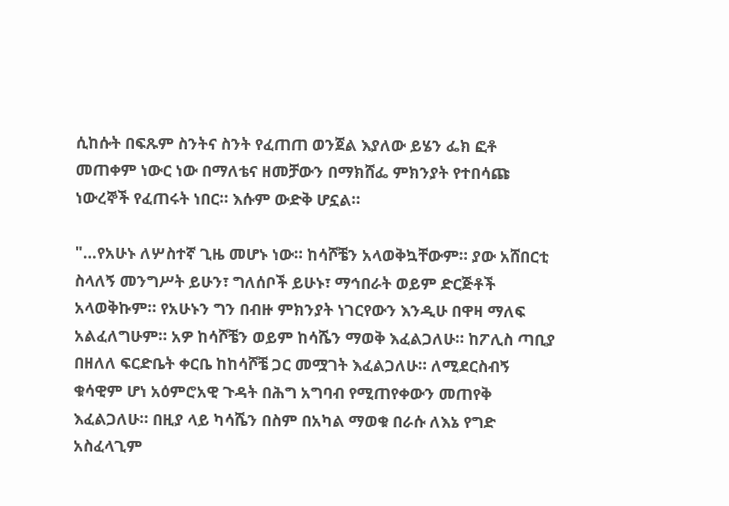ሲከሱት በፍጹም ስንትና ስንት የፈጠጠ ወንጀል እያለው ይሄን ፌክ ፎቶ መጠቀም ነውር ነው በማለቴና ዘመቻውን በማክሸፌ ምክንያት የተበሳጩ ነውረኞች የፈጠሩት ነበር። እሱም ውድቅ ሆኗል።

"…የአሁኑ ለሦስተኛ ጊዜ መሆኑ ነው። ከሳሾቼን አላወቅኳቸውም። ያው አሸበርቲ ስላለኝ መንግሥት ይሁን፣ ግለሰቦች ይሁኑ፣ ማኅበራት ወይም ድርጅቶች አላወቅኩም። የአሁኑን ግን በብዙ ምክንያት ነገርየውን እንዲሁ በዋዛ ማለፍ አልፈለግሁም። አዎ ከሳሾቼን ወይም ከሳሼን ማወቅ እፈልጋለሁ። ከፖሊስ ጣቢያ በዘለለ ፍርድቤት ቀርቤ ከከሳሾቼ ጋር መሟገት እፈልጋለሁ። ለሚደርስብኝ ቁሳዊም ሆነ አዕምሮአዊ ጉዳት በሕግ አግባብ የሚጠየቀውን መጠየቅ እፈልጋለሁ። በዚያ ላይ ካሳሼን በስም በአካል ማወቁ በራሱ ለእኔ የግድ አስፈላጊም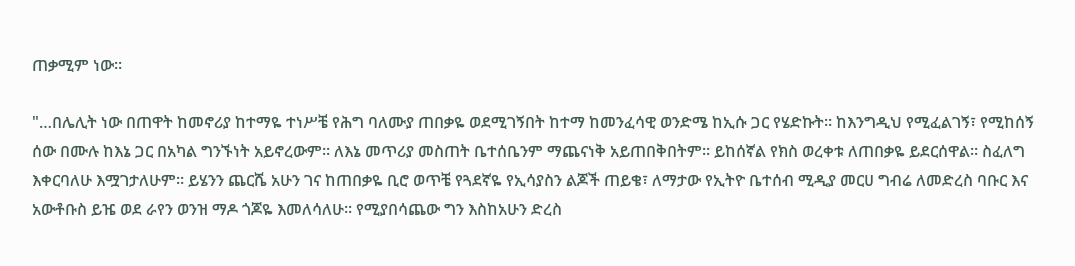ጠቃሚም ነው።

"…በሌሊት ነው በጠዋት ከመኖሪያ ከተማዬ ተነሥቼ የሕግ ባለሙያ ጠበቃዬ ወደሚገኝበት ከተማ ከመንፈሳዊ ወንድሜ ከኢሱ ጋር የሄድኩት። ከእንግዲህ የሚፈልገኝ፣ የሚከሰኝ ሰው በሙሉ ከእኔ ጋር በአካል ግንኙነት አይኖረውም። ለእኔ መጥሪያ መስጠት ቤተሰቤንም ማጨናነቅ አይጠበቅበትም። ይከሰኛል የክስ ወረቀቱ ለጠበቃዬ ይደርሰዋል። ስፈለግ እቀርባለሁ እሟገታለሁም። ይሄንን ጨርሼ አሁን ገና ከጠበቃዬ ቢሮ ወጥቼ የጓደኛዬ የኢሳያስን ልጆች ጠይቄ፣ ለማታው የኢትዮ ቤተሰብ ሚዲያ መርሀ ግብሬ ለመድረስ ባቡር እና አውቶቡስ ይዤ ወደ ራየን ወንዝ ማዶ ጎጆዬ እመለሳለሁ። የሚያበሳጨው ግን እስከአሁን ድረስ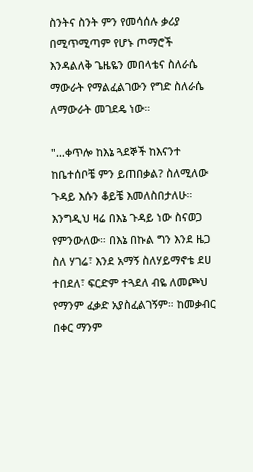ስንትና ስንት ምን የመሳሰሉ ቃሪያ በሚጥሚጣም የሆኑ ጦማሮች እንዳልለቅ ጌዜዬን መበላቴና ስለራሴ ማውራት የማልፈልገውን የግድ ስለራሴ ለማውራት መገደዴ ነው።

"…ቀጥሎ ከእኔ ጓደኞች ከእናንተ ከቤተሰቦቼ ምን ይጠበቃል? ስለሚለው ጉዳይ እሱን ቆይቼ እመለስበታለሁ። እንግዲህ ዛሬ በእኔ ጉዳይ ነው ስናወጋ የምንውለው። በእኔ በኩል ግን እንደ ዜጋ ስለ ሃገሬ፣ እንደ አማኝ ስለሃይማኖቴ ደሀ ተበደለ፣ ፍርድም ተጓደለ ብዬ ለመጮህ የማንም ፈቃድ አያስፈልገኝም። ከመቃብር በቀር ማንም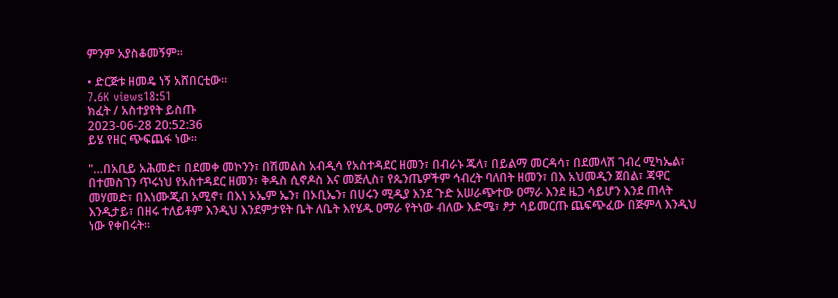ምንም አያስቆመኝም።

• ድርጅቱ ዘመዴ ነኝ አሸበርቲው።
7.6K views18:51
ክፈት / አስተያየት ይስጡ
2023-06-28 20:52:36
ይሄ የዘር ጭፍጨፋ ነው።

"…በአቢይ አሕመድ፣ በደመቀ መኮንን፣ በሽመልስ አብዲሳ የአስተዳደር ዘመን፣ በብራኑ ጁላ፣ በይልማ መርዳሳ፣ በደመላሽ ገብረ ሚካኤል፣ በተመስገን ጥሩነህ የአስተዳደር ዘመን፣ ቅዱስ ሲኖዶስ እና መጅሊስ፣ የጴንጤዎችም ኅብረት ባለበት ዘመን፣ በእ አህመዲን ጀበል፣ ጃዋር መሃመድ፣ በእነሙጂብ አሚኖ፣ በእነ ኦኤም ኤን፣ በኦቢኤን፣ በሀሩን ሚዲያ እንደ ጉድ አሠራጭተው ዐማራ እንደ ዜጋ ሳይሆን እንደ ጠላት እንዲታይ፣ በዘሩ ተለይቶም እንዲህ እንደምታዩት ቤት ለቤት እየሄዱ ዐማራ የትነው ብለው እድሜ፣ ፆታ ሳይመርጡ ጨፍጭፈው በጅምላ እንዲህ ነው የቀበሩት።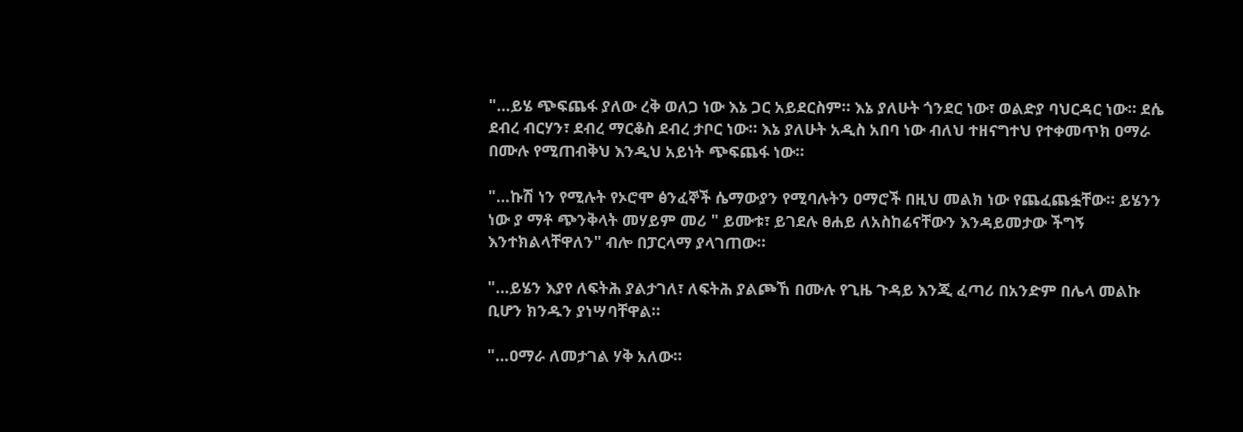"…ይሄ ጭፍጨፋ ያለው ረቅ ወለጋ ነው እኔ ጋር አይደርስም። እኔ ያለሁት ጎንደር ነው፣ ወልድያ ባህርዳር ነው። ደሴ ደብረ ብርሃን፣ ደብረ ማርቆስ ደብረ ታቦር ነው። እኔ ያለሁት አዲስ አበባ ነው ብለህ ተዘናግተህ የተቀመጥክ ዐማራ በሙሉ የሚጠብቅህ እንዲህ አይነት ጭፍጨፋ ነው።

"…ኩሽ ነን የሚሉት የኦሮሞ ፅንፈኞች ሴማውያን የሚባሉትን ዐማሮች በዚህ መልክ ነው የጨፈጨፏቸው። ይሄንን ነው ያ ማቶ ጭንቅላት መሃይም መሪ " ይሙቱ፣ ይገደሉ ፀሐይ ለአስከሬናቸውን እንዳይመታው ችግኝ እንተክልላቸዋለን" ብሎ በፓርላማ ያላገጠው።

"…ይሄን እያየ ለፍትሕ ያልታገለ፣ ለፍትሕ ያልጮኸ በሙሉ የጊዜ ጉዳይ እንጂ ፈጣሪ በአንድም በሌላ መልኩ ቢሆን ክንዱን ያነሣባቸዋል።

"…ዐማራ ለመታገል ሃቅ አለው።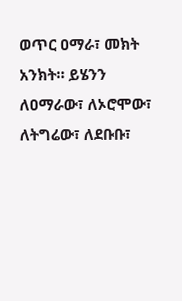ወጥር ዐማራ፣ መክት አንክት። ይሄንን ለዐማራው፣ ለኦሮሞው፣ ለትግሬው፣ ለደቡቡ፣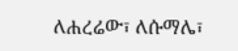ለሐረሬው፣ ለሱማሌ፣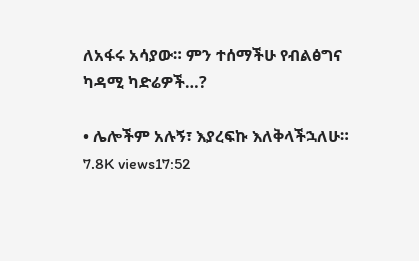ለአፋሩ አሳያው። ምን ተሰማችሁ የብልፅግና ካዳሚ ካድሬዎች…?

• ሌሎችም አሉኝ፣ እያረፍኩ እለቅላችኋለሁ።
7.8K views17:52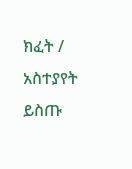ክፈት / አስተያየት ይስጡ